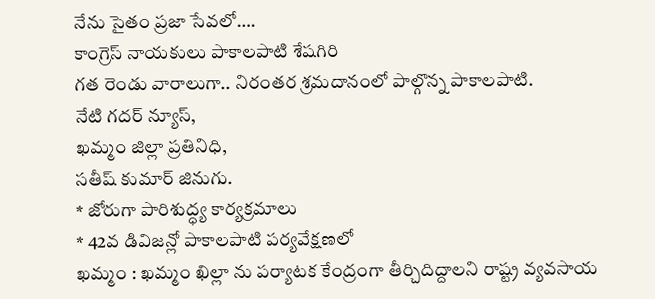నేను సైతం ప్రజా సేవలో….
కాంగ్రెస్ నాయకులు పాకాలపాటి శేషగిరి
గత రెండు వారాలుగా.. నిరంతర శ్రమదానంలో పాల్గొన్న పాకాలపాటి.
నేటి గదర్ న్యూస్,
ఖమ్మం జిల్లా ప్రతినిధి,
సతీష్ కుమార్ జినుగు.
* జోరుగా పారిశుద్ధ్య కార్యక్రమాలు
* 42వ డివిజన్లో పాకాలపాటి పర్యవేక్షణలో
ఖమ్మం : ఖమ్మం ఖిల్లా ను పర్యాటక కేంద్రంగా తీర్చిదిద్దాలని రాష్ట్ర వ్యవసాయ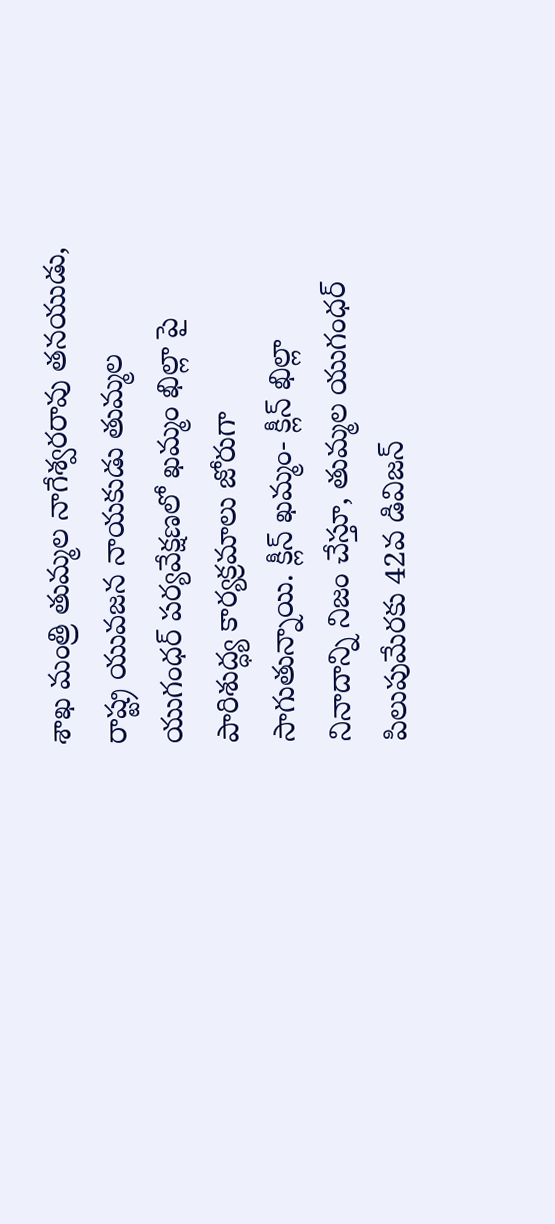శాఖ మంత్రి తుమ్మల నాగేశ్వరరావు తనయుడు, రాష్ట్ర యువజన నాయకుడు తుమ్మల యుగంధర్ పర్యవేక్షణలో ఖమ్మం ఖిల్లా పై పారిశుద్ధ్య కార్యక్రమాలు జోరుగా సాగుతున్నాయి. క్లీన్ ఖమ్మం- క్లీన్ ఖిల్లా నినాదాన్ని నిజం చేస్తూ, తుమ్మల యుగంధర్ పిలుపుమేరకు 42వ డివిజన్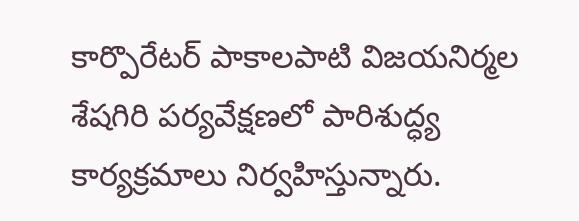కార్పొరేటర్ పాకాలపాటి విజయనిర్మల శేషగిరి పర్యవేక్షణలో పారిశుద్ధ్య కార్యక్రమాలు నిర్వహిస్తున్నారు.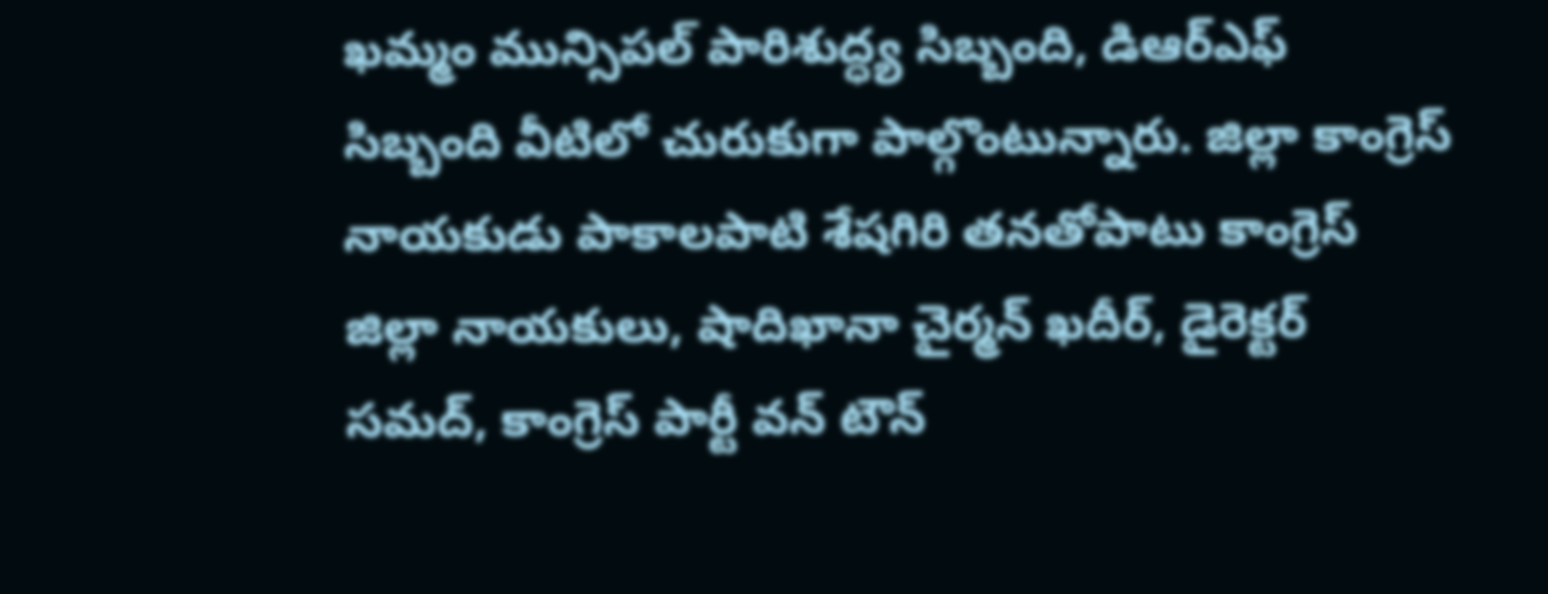ఖమ్మం మున్సిపల్ పారిశుద్ధ్య సిబ్బంది, డిఆర్ఎఫ్ సిబ్బంది వీటిలో చురుకుగా పాల్గొంటున్నారు. జిల్లా కాంగ్రెస్ నాయకుడు పాకాలపాటి శేషగిరి తనతోపాటు కాంగ్రెస్ జిల్లా నాయకులు, షాదిఖానా చైర్మన్ ఖదీర్, డైరెక్టర్ సమద్, కాంగ్రెస్ పార్టీ వన్ టౌన్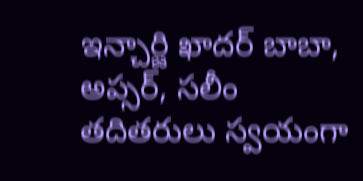ఇన్చార్జి ఖాదర్ బాబా, అప్సర్, సలీం తదితరులు స్వయంగా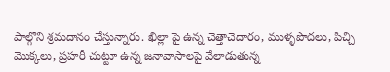పాల్గొని శ్రమదానం చేస్తున్నారు. ఖిల్లా పై ఉన్న చెత్తాచెదారం, ముళ్ళపొదలు, పిచ్చి మొక్కలు, ప్రహరీ చుట్టూ ఉన్న జనావాసాలపై వేలాడుతున్న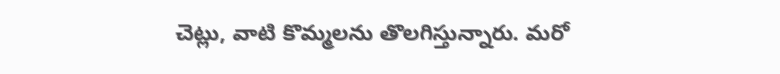చెట్లు, వాటి కొమ్మలను తొలగిస్తున్నారు. మరో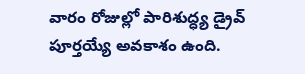వారం రోజుల్లో పారిశుద్ధ్య డ్రైవ్ పూర్తయ్యే అవకాశం ఉంది.